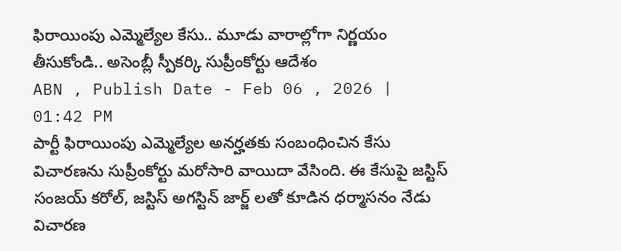ఫిరాయింపు ఎమ్మెల్యేల కేసు.. మూడు వారాల్లోగా నిర్ణయం తీసుకోండి.. అసెంబ్లీ స్పీకర్కి సుప్రీంకోర్టు ఆదేశం
ABN , Publish Date - Feb 06 , 2026 | 01:42 PM
పార్టీ ఫిరాయింపు ఎమ్మెల్యేల అనర్హతకు సంబంధించిన కేసు విచారణను సుప్రీంకోర్టు మరోసారి వాయిదా వేసింది. ఈ కేసుపై జస్టిస్ సంజయ్ కరోల్, జస్టిస్ అగస్టిన్ జార్జ్ లతో కూడిన ధర్మాసనం నేడు విచారణ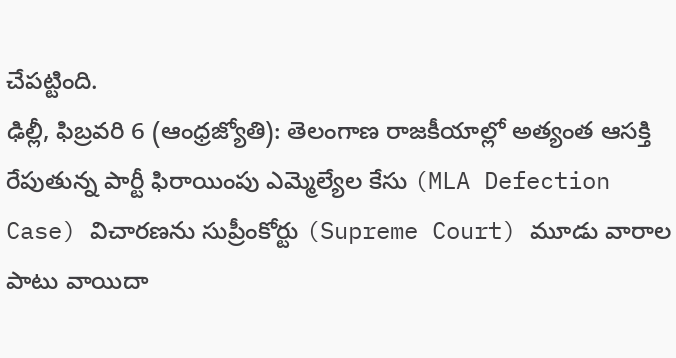చేపట్టింది.
ఢిల్లీ, ఫిబ్రవరి 6 (ఆంధ్రజ్యోతి): తెలంగాణ రాజకీయాల్లో అత్యంత ఆసక్తి రేపుతున్న పార్టీ ఫిరాయింపు ఎమ్మెల్యేల కేసు (MLA Defection Case) విచారణను సుప్రీంకోర్టు (Supreme Court) మూడు వారాల పాటు వాయిదా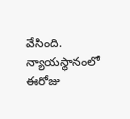వేసింది. న్యాయస్థానంలో ఈరోజు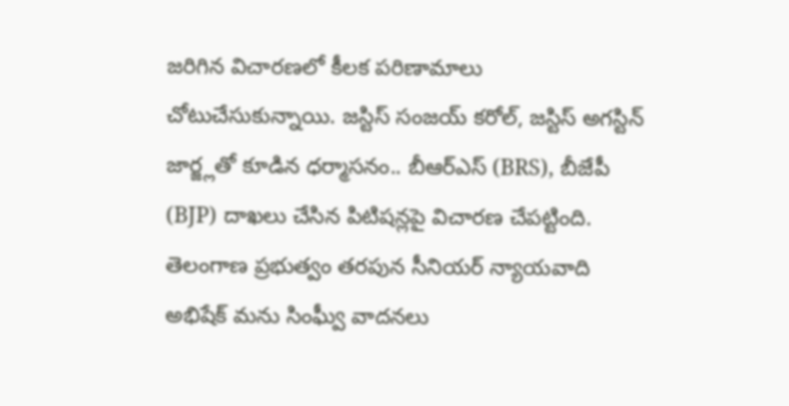జరిగిన విచారణలో కీలక పరిణామాలు చోటుచేసుకున్నాయి. జస్టిస్ సంజయ్ కరోల్, జస్టిస్ అగస్టిన్ జార్జ్లతో కూడిన ధర్మాసనం.. బీఆర్ఎస్ (BRS), బీజేపీ (BJP) దాఖలు చేసిన పిటిషన్లపై విచారణ చేపట్టింది. తెలంగాణ ప్రభుత్వం తరపున సీనియర్ న్యాయవాది అభిషేక్ మను సింఘ్వీ వాదనలు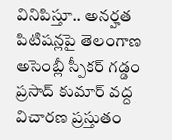వినిపిస్తూ.. అనర్హత పిటిషన్లపై తెలంగాణ అసెంబ్లీ స్పీకర్ గడ్డం ప్రసాద్ కుమార్ వద్ద విచారణ ప్రస్తుతం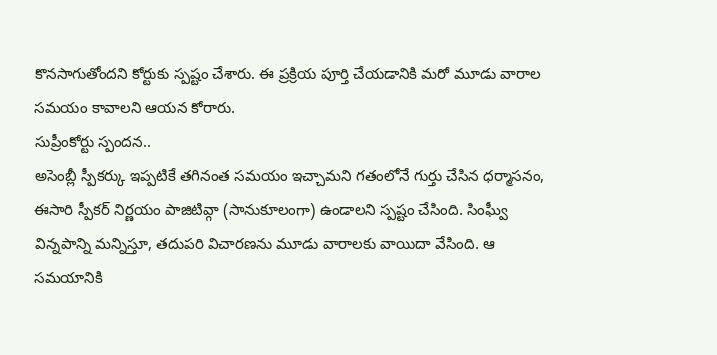కొనసాగుతోందని కోర్టుకు స్పష్టం చేశారు. ఈ ప్రక్రియ పూర్తి చేయడానికి మరో మూడు వారాల సమయం కావాలని ఆయన కోరారు.
సుప్రీంకోర్టు స్పందన..
అసెంబ్లీ స్పీకర్కు ఇప్పటికే తగినంత సమయం ఇచ్చామని గతంలోనే గుర్తు చేసిన ధర్మాసనం, ఈసారి స్పీకర్ నిర్ణయం పాజిటివ్గా (సానుకూలంగా) ఉండాలని స్పష్టం చేసింది. సింఘ్వీ విన్నపాన్ని మన్నిస్తూ, తదుపరి విచారణను మూడు వారాలకు వాయిదా వేసింది. ఆ సమయానికి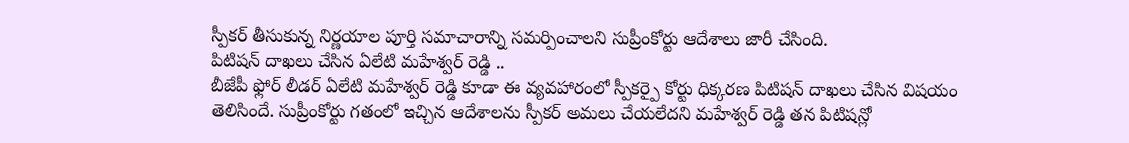స్పీకర్ తీసుకున్న నిర్ణయాల పూర్తి సమాచారాన్ని సమర్పించాలని సుప్రీంకోర్టు ఆదేశాలు జారీ చేసింది.
పిటిషన్ దాఖలు చేసిన ఏలేటి మహేశ్వర్ రెడ్డి ..
బీజేపీ ఫ్లోర్ లీడర్ ఏలేటి మహేశ్వర్ రెడ్డి కూడా ఈ వ్యవహారంలో స్పీకర్పై కోర్టు ధిక్కరణ పిటిషన్ దాఖలు చేసిన విషయం తెలిసిందే. సుప్రీంకోర్టు గతంలో ఇచ్చిన ఆదేశాలను స్పీకర్ అమలు చేయలేదని మహేశ్వర్ రెడ్డి తన పిటిషన్లో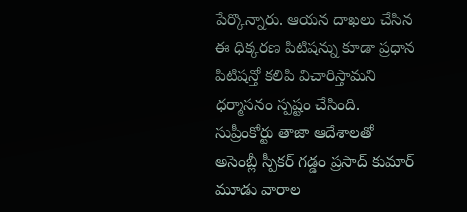పేర్కొన్నారు. ఆయన దాఖలు చేసిన ఈ ధిక్కరణ పిటిషన్ను కూడా ప్రధాన పిటిషన్తో కలిపి విచారిస్తామని ధర్మాసనం స్పష్టం చేసింది. సుప్రీంకోర్టు తాజా ఆదేశాలతో అసెంబ్లీ స్పీకర్ గడ్డం ప్రసాద్ కుమార్ మూడు వారాల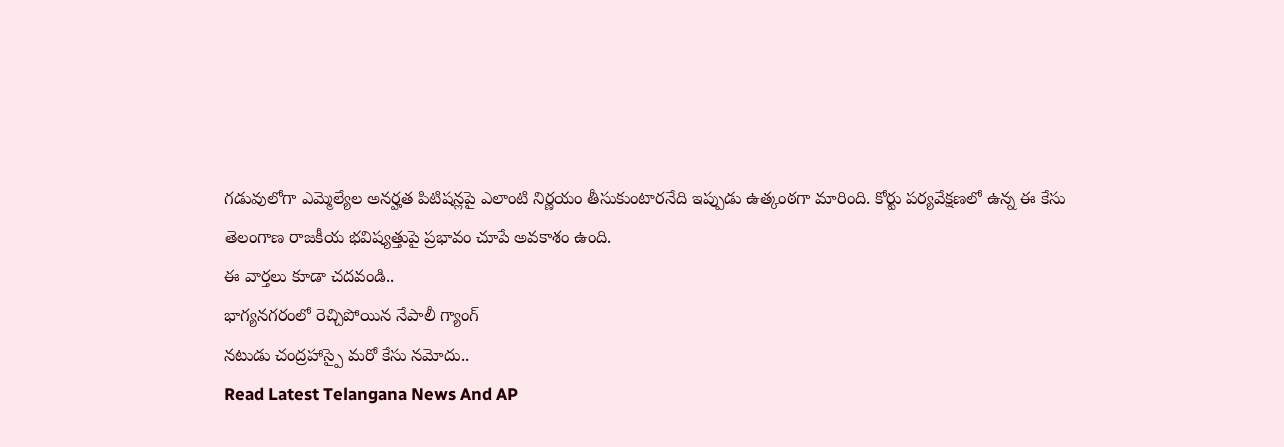గడువులోగా ఎమ్మెల్యేల అనర్హత పిటిషన్లపై ఎలాంటి నిర్ణయం తీసుకుంటారనేది ఇప్పుడు ఉత్కంఠగా మారింది. కోర్టు పర్యవేక్షణలో ఉన్న ఈ కేసు తెలంగాణ రాజకీయ భవిష్యత్తుపై ప్రభావం చూపే అవకాశం ఉంది.
ఈ వార్తలు కూడా చదవండి..
భాగ్యనగరంలో రెచ్చిపోయిన నేపాలీ గ్యాంగ్
నటుడు చంద్రహాస్పై మరో కేసు నమోదు..
Read Latest Telangana News And AP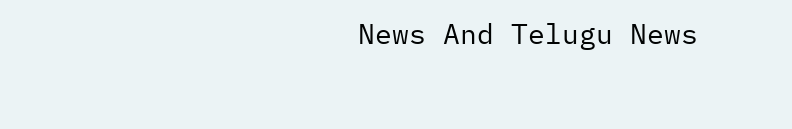News And Telugu News